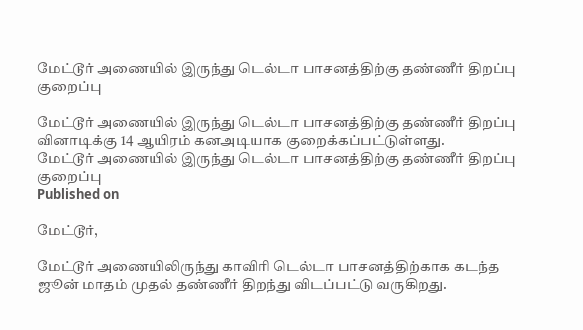மேட்டூர் அணையில் இருந்து டெல்டா பாசனத்திற்கு தண்ணீர் திறப்பு குறைப்பு

மேட்டூர் அணையில் இருந்து டெல்டா பாசனத்திற்கு தண்ணீர் திறப்பு வினாடிக்கு 14 ஆயிரம் கனஅடியாக குறைக்கப்பட்டுள்ளது.
மேட்டூர் அணையில் இருந்து டெல்டா பாசனத்திற்கு தண்ணீர் திறப்பு குறைப்பு
Published on

மேட்டூர்,

மேட்டூர் அணையிலிருந்து காவிரி டெல்டா பாசனத்திற்காக கடந்த ஜூன் மாதம் முதல் தண்ணீர் திறந்து விடப்பட்டு வருகிறது.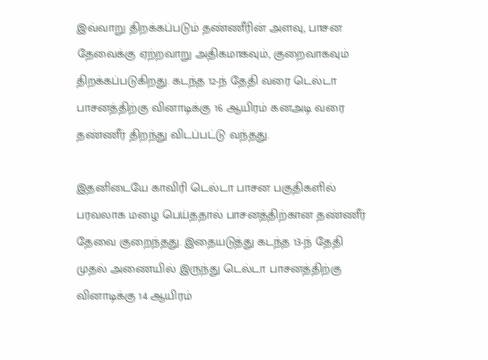இவ்வாறு திறக்கப்படும் தண்ணீரின் அளவு, பாசன தேவைக்கு ஏற்றவாறு அதிகமாகவும், குறைவாகவும் திறக்கப்படுகிறது. கடந்த 12-ந் தேதி வரை டெல்டா பாசனத்திற்கு வினாடிக்கு 16 ஆயிரம் கனஅடி வரை தண்ணீர் திறந்து விடப்பட்டு வந்தது.

இதனிடையே காவிரி டெல்டா பாசன பகுதிகளில் பரவலாக மழை பெய்ததால் பாசனத்திற்கான தண்ணீர் தேவை குறைந்தது. இதையடுத்து கடந்த 13-ந் தேதி முதல் அணையில் இருந்து டெல்டா பாசனத்திற்கு வினாடிக்கு 14 ஆயிரம்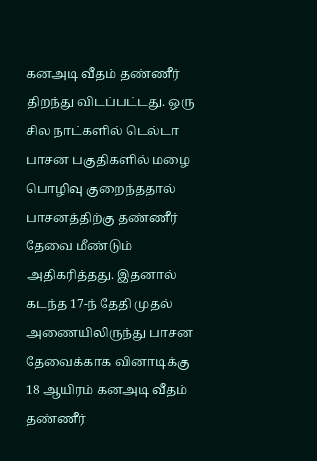கனஅடி வீதம் தண்ணீர் திறந்து விடப்பட்டது. ஒரு சில நாட்களில் டெல்டா பாசன பகுதிகளில் மழை பொழிவு குறைந்ததால் பாசனத்திற்கு தண்ணீர் தேவை மீண்டும் அதிகரித்தது. இதனால் கடந்த 17-ந் தேதி முதல் அணையிலிருந்து பாசன தேவைக்காக வினாடிக்கு 18 ஆயிரம் கனஅடி வீதம் தண்ணீர்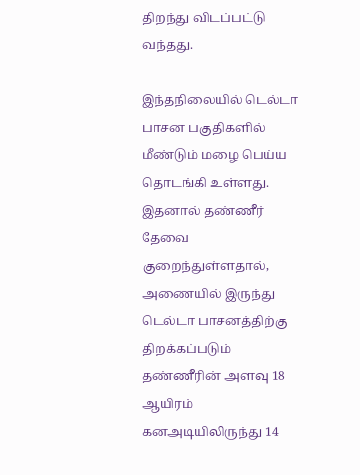திறந்து விடப்பட்டு வந்தது.

இந்தநிலையில் டெல்டா பாசன பகுதிகளில் மீண்டும் மழை பெய்ய தொடங்கி உள்ளது. இதனால் தண்ணீர் தேவை குறைந்துள்ளதால், அணையில் இருந்து டெல்டா பாசனத்திற்கு திறக்கப்படும் தண்ணீரின் அளவு 18 ஆயிரம் கனஅடியிலிருந்து 14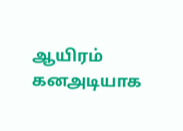ஆயிரம் கனஅடியாக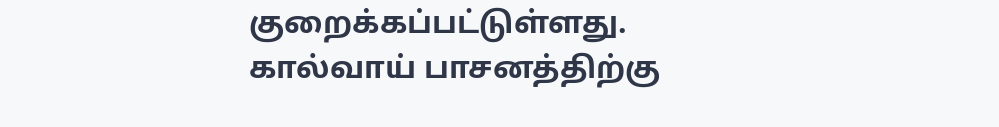குறைக்கப்பட்டுள்ளது. கால்வாய் பாசனத்திற்கு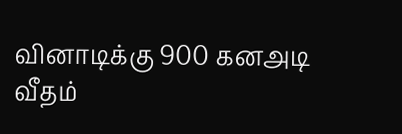வினாடிக்கு 900 கனஅடி வீதம்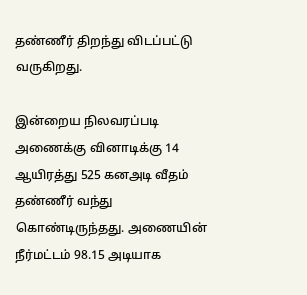தண்ணீர் திறந்து விடப்பட்டு வருகிறது.

இன்றைய நிலவரப்படி அணைக்கு வினாடிக்கு 14 ஆயிரத்து 525 கனஅடி வீதம் தண்ணீர் வந்து கொண்டிருந்தது. அணையின் நீர்மட்டம் 98.15 அடியாக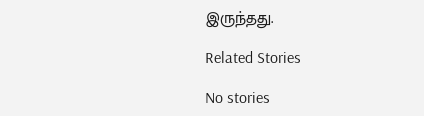இருந்தது.

Related Stories

No stories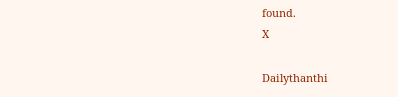found.
X

Dailythanthi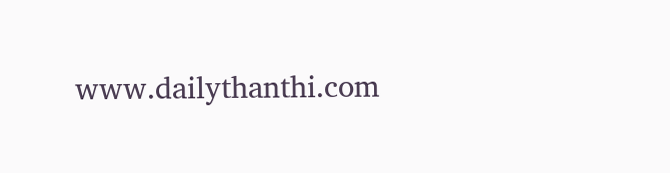www.dailythanthi.com